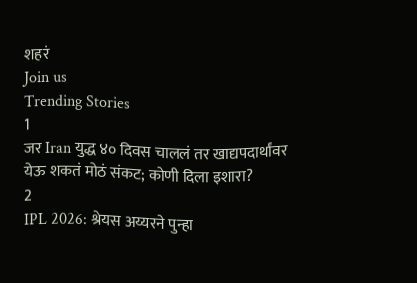शहरं
Join us
Trending Stories
1
जर Iran युद्ध ४० दिवस चाललं तर खाद्यपदार्थांवर येऊ शकतं मोठं संकट; कोणी दिला इशारा?
2
IPL 2026: श्रेयस अय्यरने पुन्हा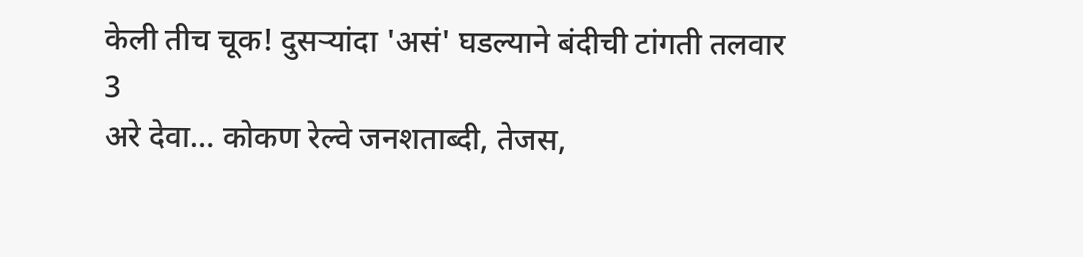केली तीच चूक! दुसऱ्यांदा 'असं' घडल्याने बंदीची टांगती तलवार
3
अरे देवा… कोकण रेल्वे जनशताब्दी, तेजस,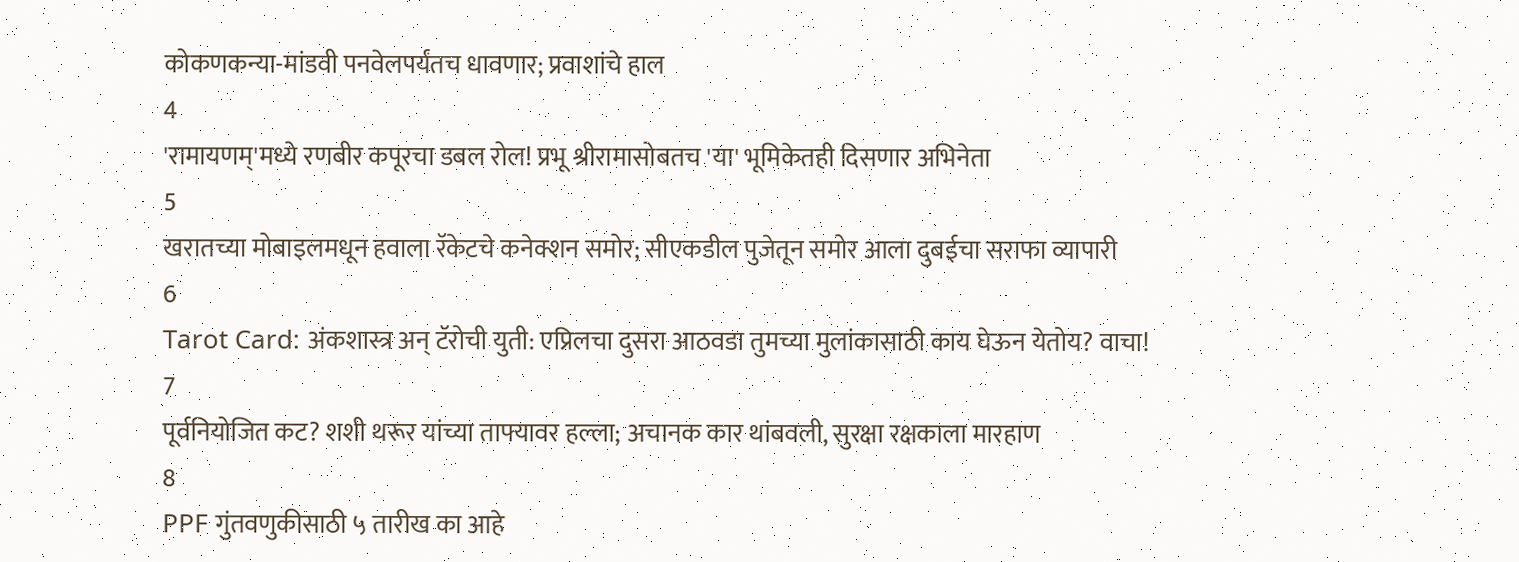कोकणकन्या-मांडवी पनवेलपर्यंतच धावणार; प्रवाशांचे हाल
4
'रामायणम्'मध्ये रणबीर कपूरचा डबल रोल! प्रभू श्रीरामासोबतच 'या' भूमिकेतही दिसणार अभिनेता
5
खरातच्या मोबाइलमधून हवाला रॅकेटचे कनेक्शन समोर; सीएकडील पुजेतून समोर आला दुबईचा सराफा व्यापारी
6
Tarot Card: अंकशास्त्र अन् टॅरोची युती: एप्रिलचा दुसरा आठवडा तुमच्या मुलांकासाठी काय घेऊन येतोय? वाचा!
7
पूर्वनियोजित कट? शशी थरूर यांच्या ताफ्यावर हल्ला; अचानक कार थांबवली, सुरक्षा रक्षकाला मारहाण
8
PPF गुंतवणुकीसाठी ५ तारीख का आहे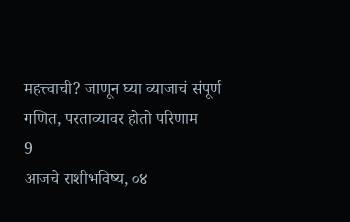महत्त्वाची? जाणून घ्या व्याजाचं संपूर्ण गणित, परताव्यावर होतो परिणाम
9
आजचे राशीभविष्य, ०४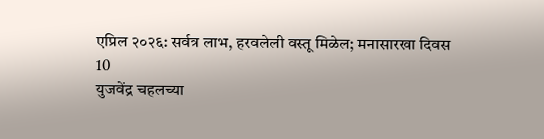एप्रिल २०२६: सर्वत्र लाभ, हरवलेली वस्तू मिळेल; मनासारखा दिवस
10
युजवेंद्र चहलच्या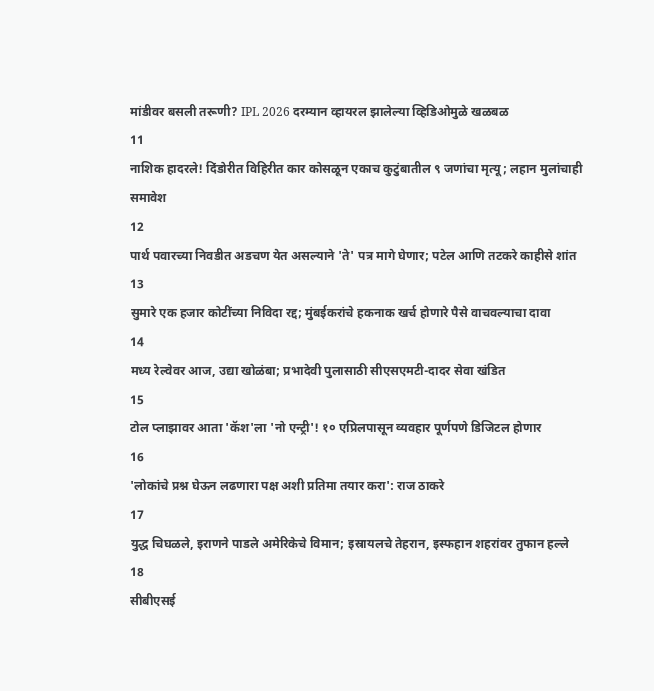मांडीवर बसली तरूणी? IPL 2026 दरम्यान व्हायरल झालेल्या व्हिडिओमुळे खळबळ
11
नाशिक हादरले! दिंडोरीत विहिरीत कार कोसळून एकाच कुटुंबातील ९ जणांचा मृत्यू; लहान मुलांचाही समावेश
12
पार्थ पवारच्या निवडीत अडचण येत असल्याने 'ते' पत्र मागे घेणार; पटेल आणि तटकरे काहीसे शांत
13
सुमारे एक हजार कोटींच्या निविदा रद्द; मुंबईकरांचे हकनाक खर्च होणारे पैसे वाचवल्याचा दावा
14
मध्य रेल्वेवर आज, उद्या खोळंबा; प्रभादेवी पुलासाठी सीएसएमटी-दादर सेवा खंडित
15
टोल प्लाझावर आता 'कॅश'ला 'नो एन्ट्री'! १० एप्रिलपासून व्यवहार पूर्णपणे डिजिटल होणार
16
'लोकांचे प्रश्न घेऊन लढणारा पक्ष अशी प्रतिमा तयार करा': राज ठाकरे
17
युद्ध चिघळले, इराणने पाडले अमेरिकेचे विमान; इस्रायलचे तेहरान, इस्फहान शहरांवर तुफान हल्ले
18
सीबीएसई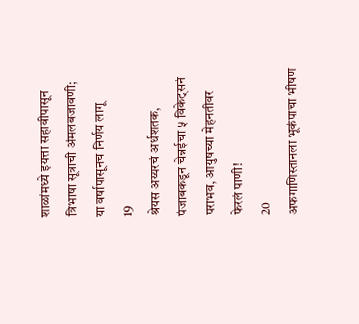शाळांमध्ये इयत्ता सहावीपासून त्रिभाषा सूत्राची अंमलबजावणी; या वर्षापासूनच निर्णय लागू
19
श्रेयस अय्यरचं अर्धशतक, पंजाबकडून चेन्नईचा ५ विकेट्सनं पराभव, आयुषच्या मेहनतीवर फेरलं पाणी!
20
अफगाणिस्तानला भूकंपाचा भीषण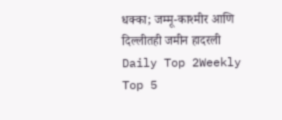धक्का; जम्मू-काश्मीर आणि दिल्लीतही जमीन हादरली
Daily Top 2Weekly Top 5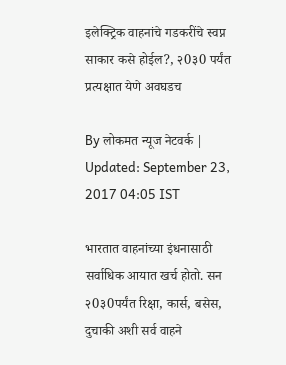इलेक्ट्रिक वाहनांचे गडकरींचे स्वप्न साकार कसे होईल?, २0३0 पर्यंत प्रत्यक्षात येणे अवघडच

By लोकमत न्यूज नेटवर्क | Updated: September 23, 2017 04:05 IST

भारतात वाहनांच्या इंधनासाठी सर्वाधिक आयात खर्च होतो. सन २0३0पर्यंत रिक्षा, कार्स, बसेस, दुचाकी अशी सर्व वाहने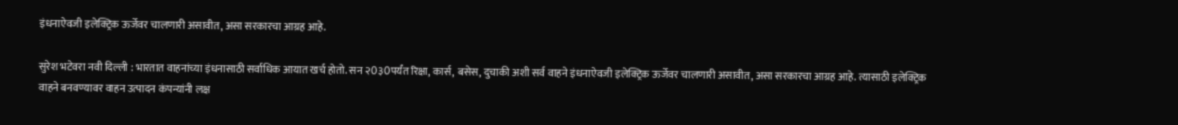इंधनाऐवजी इलेक्ट्रिक ऊर्जेवर चालणारी असावीत, असा सरकारचा आग्रह आहे.

सुरेश भटेवरा नवी दिल्ली : भारतात वाहनांच्या इंधनासाठी सर्वाधिक आयात खर्च होतो. सन २0३0पर्यंत रिक्षा, कार्स, बसेस, दुचाकी अशी सर्व वाहने इंधनाऐवजी इलेक्ट्रिक ऊर्जेवर चालणारी असावीत, असा सरकारचा आग्रह आहे. त्यासाठी इलेक्ट्रिक वाहने बनवण्यावर वाहन उत्पादन कंपन्यांनी लक्ष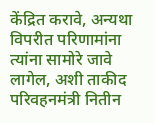केंद्रित करावे, अन्यथा विपरीत परिणामांना त्यांना सामोरे जावे लागेल, अशी ताकीद परिवहनमंत्री नितीन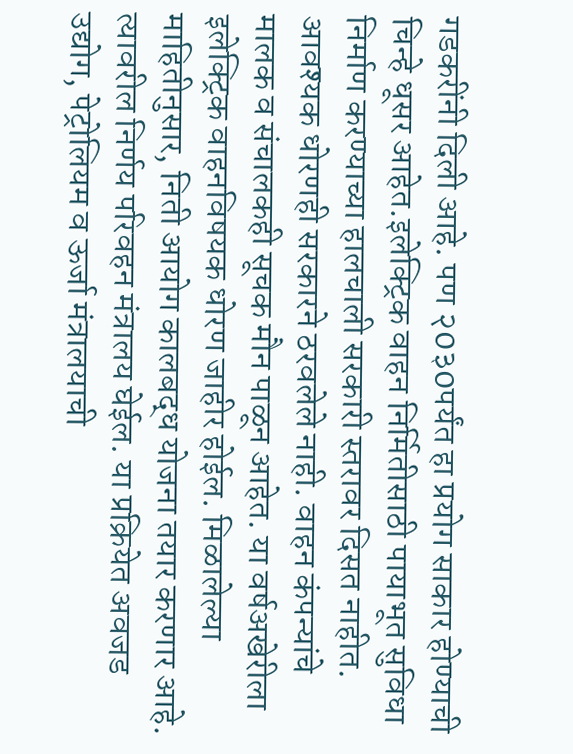गडकरींनी दिली आहे. पण २0३0पर्यंत हा प्रयोग साकार होण्याची चिन्हे धूसर आहेत.इलेक्ट्रिक वाहन निर्मितीसाठी पायाभूत सुविधा निर्माण करण्याच्या हालचाली सरकारी स्तरावर दिसत नाहीत. आवश्यक धोरणही सरकारने ठरवलेले नाही. वाहन कंपन्यांचे मालक व संचालकही सूचक मौन पाळून आहेत. या वर्षअखेरीला इलेक्ट्रिक वाहनविषयक धोरण जाहीर होईल. मिळालेल्या माहितीनुसार, निती आयोग कालबद्ध योजना तयार करणार आहे. त्यावरील निर्णय परिवहन मंत्रालय घेईल. या प्रक्रियेत अवजड उद्योग, पेट्रोलियम व ऊर्जा मंत्रालयाची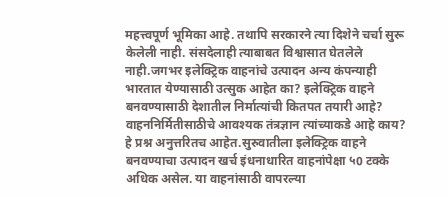महत्त्वपूर्ण भूमिका आहे. तथापि सरकारने त्या दिशेने चर्चा सुरू केलेली नाही. संसदेलाही त्याबाबत विश्वासात घेतलेले नाही.जगभर इलेक्ट्रिक वाहनांचे उत्पादन अन्य कंपन्याही भारतात येण्यासाठी उत्सुक आहेत का? इलेक्ट्रिक वाहने बनवण्यासाठी देशातील निर्मात्यांची कितपत तयारी आहे? वाहननिर्मितीसाठीचे आवश्यक तंत्रज्ञान त्यांच्याकडे आहे काय? हे प्रश्न अनुत्तरितच आहेत.सुरुवातीला इलेक्ट्रिक वाहने बनवण्याचा उत्पादन खर्च इंधनाधारित वाहनांपेक्षा ५0 टक्के अधिक असेल. या वाहनांसाठी वापरल्या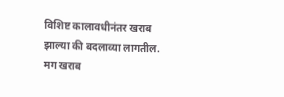विशिष्ट कालावधीनंतर खराब झाल्या की बदलाव्या लागतील. मग खराब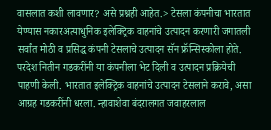वासलात कशी लावणार? असे प्रश्नही आहेत.> टेसला कंपनीचा भारतात येण्यास नकारअत्याधुनिक इलेक्ट्रिक वाहनांचे उत्पादन करणारी जगातली सर्वांत मोठी व प्रसिद्ध कंपनी टेसलाचे उत्पादन सॅन फ्रॅन्सिस्कोला होते. परदेश नितीन गडकरींनी या कंपनीला भेट दिली व उत्पादन प्रक्रियेची पाहणी केली. भारतात इलेक्ट्रिक वाहनांचे उत्पादन टेसलाने करावे, असा आग्रह गडकरींनी धरला. न्हावाशेवा बंदरालगत जवाहरलाल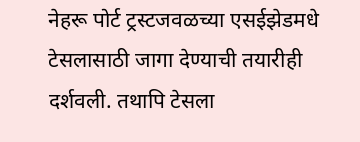नेहरू पोर्ट ट्रस्टजवळच्या एसईझेडमधे टेसलासाठी जागा देण्याची तयारीही दर्शवली. तथापि टेसला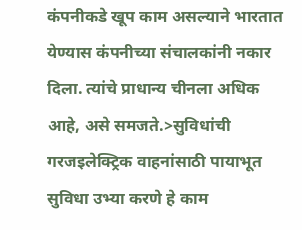कंपनीकडे खूप काम असल्याने भारतात येण्यास कंपनीच्या संचालकांनी नकार दिला. त्यांचे प्राधान्य चीनला अधिक आहे, असे समजते.>सुविधांची गरजइलेक्ट्रिक वाहनांसाठी पायाभूत सुविधा उभ्या करणे हे काम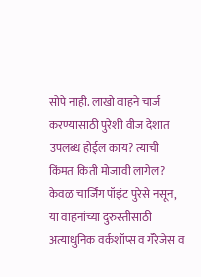सोपे नाही. लाखो वाहने चार्ज करण्यासाठी पुरेशी वीज देशात उपलब्ध होईल काय? त्याची किंमत किती मोजावी लागेल? केवळ चार्जिंग पॉइंट पुरेसे नसून, या वाहनांच्या दुरुस्तीसाठी अत्याधुनिक वर्कशॉप्स व गॅरेजेस व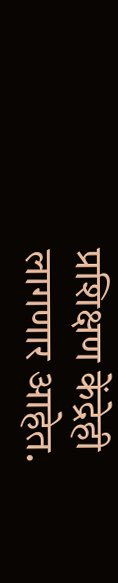प्रशिक्षण केंद्रेही लागणार आहेत.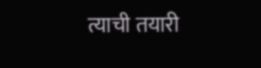त्याची तयारी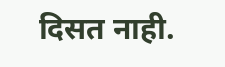दिसत नाही.